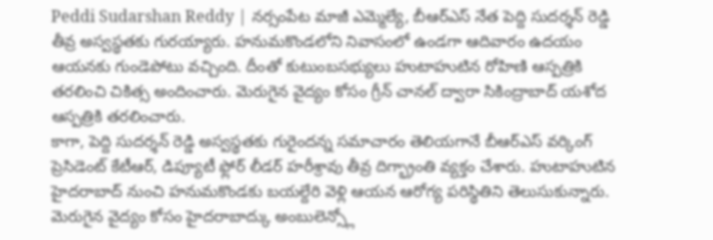Peddi Sudarshan Reddy | నర్సంపేట మాజీ ఎమ్మెల్యే, బీఆర్ఎస్ నేత పెద్ది సుదర్శన్ రెడ్డి తీవ్ర అస్వస్థతకు గురయ్యారు. హనుమకొండలోని నివాసంలో ఉండగా ఆదివారం ఉదయం ఆయనకు గుండెపోటు వచ్చింది. దీంతో కుటుంబసభ్యులు హుటాహుటిన రోహిణి ఆస్పత్రికి తరలించి చికిత్స అందించారు. మెరుగైన వైద్యం కోసం గ్రీన్ చానల్ ద్వారా సికింద్రాబాద్ యశోద ఆస్పత్రికి తరలించారు.
కాగా, పెద్ది సుదర్శన్ రెడ్డి అస్వస్థతకు గురైందన్న సమాచారం తెలియగానే బీఆర్ఎస్ వర్కింగ్ ప్రెసిడెంట్ కేటీఆర్, డిప్యూటీ ఫ్లోర్ లీడర్ హరీశ్రావు తీవ్ర దిగ్భ్రాంతి వ్యక్తం చేశారు. హుటాహుటిన హైదరాబాద్ నుంచి హనుమకొండకు బయల్దేరి వెళ్లి ఆయన ఆరోగ్య పరిస్థితిని తెలుసుకున్నారు. మెరుగైన వైద్యం కోసం హైదరాబాద్కు అంబులెన్స్లో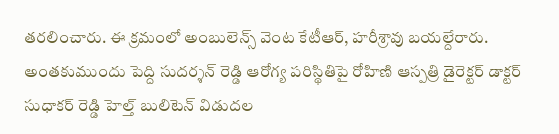తరలించారు. ఈ క్రమంలో అంబులెన్స్ వెంట కేటీఆర్, హరీశ్రావు బయల్దేరారు.
అంతకుముందు పెద్ది సుదర్శన్ రెడ్డి ఆరోగ్య పరిస్థితిపై రోహిణి ఆస్పత్రి డైరెక్టర్ డాక్టర్ సుధాకర్ రెడ్డి హెల్త్ బులిటెన్ విడుదల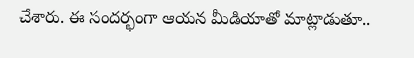చేశారు. ఈ సందర్భంగా ఆయన మీడియాతో మాట్లాడుతూ..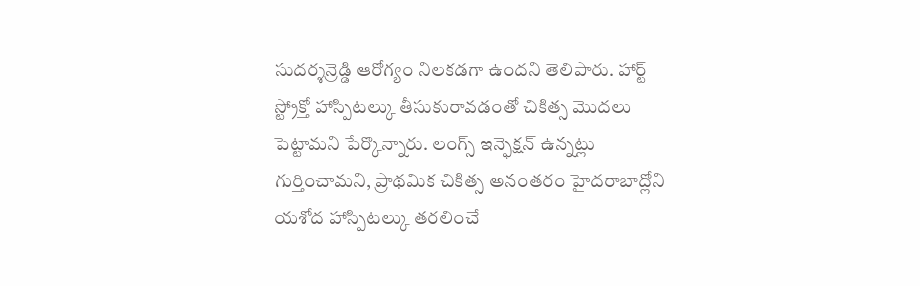సుదర్శన్రెడ్డి ఆరోగ్యం నిలకడగా ఉందని తెలిపారు. హార్ట్ స్ట్రోక్తో హాస్పిటల్కు తీసుకురావడంతో చికిత్స మొదలు పెట్టామని పేర్కొన్నారు. లంగ్స్ ఇన్ఫెక్షన్ ఉన్నట్లు గుర్తించామని, ప్రాథమిక చికిత్స అనంతరం హైదరాబాద్లోని యశోద హాస్పిటల్కు తరలించే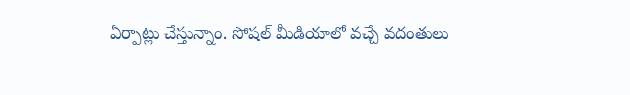ఏర్పాట్లు చేస్తున్నాం. సోషల్ మీడియాలో వచ్చే వదంతులు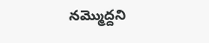నమ్మొద్దని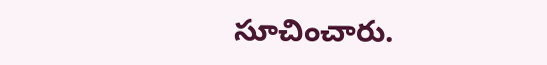సూచించారు.